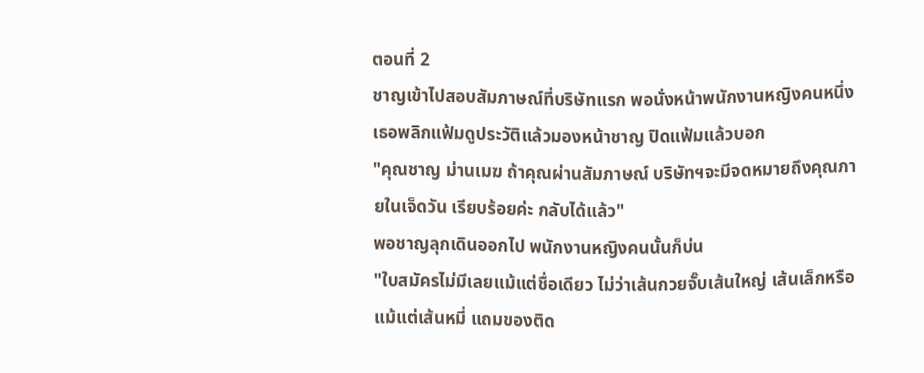ตอนที่ 2
ชาญเข้าไปสอบสัมภาษณ์ที่บริษัทแรก พอนั่งหน้าพนักงานหญิงคนหนึ่ง เธอพลิกแฟ้มดูประวัติแล้วมองหน้าชาญ ปิดแฟ้มแล้วบอก
"คุณชาญ ม่านเมฆ ถ้าคุณผ่านสัมภาษณ์ บริษัทฯจะมีจดหมายถึงคุณภายในเจ็ดวัน เรียบร้อยค่ะ กลับได้แล้ว"
พอชาญลุกเดินออกไป พนักงานหญิงคนนั้นก็บ่น
"ใบสมัครไม่มีเลยแม้แต่ชื่อเดียว ไม่ว่าเส้นกวยจั๊บเส้นใหญ่ เส้นเล็กหรือแม้แต่เส้นหมี่ แถมของติด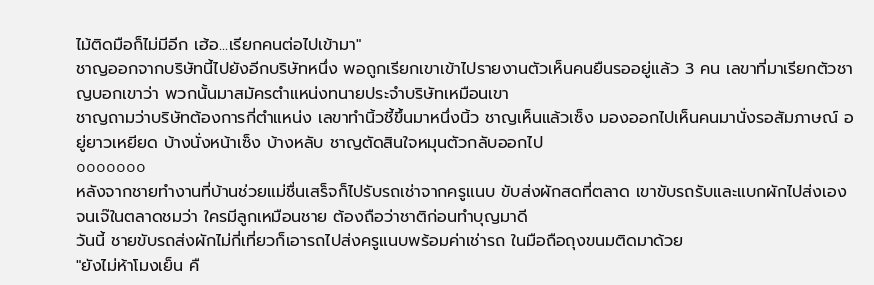ไม้ติดมือก็ไม่มีอีก เฮ้อ...เรียกคนต่อไปเข้ามา"
ชาญออกจากบริษัทนี้ไปยังอีกบริษัทหนึ่ง พอถูกเรียกเขาเข้าไปรายงานตัวเห็นคนยืนรออยู่แล้ว 3 คน เลขาที่มาเรียกตัวชาญบอกเขาว่า พวกนั้นมาสมัครตำแหน่งทนายประจำบริษัทเหมือนเขา
ชาญถามว่าบริษัทต้องการกี่ตำแหน่ง เลขาทำนิ้วชี้ขึ้นมาหนึ่งนิ้ว ชาญเห็นแล้วเซ็ง มองออกไปเห็นคนมานั่งรอสัมภาษณ์ อยู่ยาวเหยียด บ้างนั่งหน้าเซ็ง บ้างหลับ ชาญตัดสินใจหมุนตัวกลับออกไป
ooooooo
หลังจากชายทำงานที่บ้านช่วยแม่ชื่นเสร็จก็ไปรับรถเช่าจากครูแนบ ขับส่งผักสดที่ตลาด เขาขับรถรับและแบกผักไปส่งเอง จนเจ๊ในตลาดชมว่า ใครมีลูกเหมือนชาย ต้องถือว่าชาติก่อนทำบุญมาดี
วันนี้ ชายขับรถส่งผักไม่กี่เที่ยวก็เอารถไปส่งครูแนบพร้อมค่าเช่ารถ ในมือถือถุงขนมติดมาด้วย
"ยังไม่ห้าโมงเย็น คื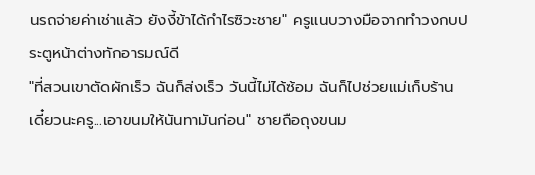นรถจ่ายค่าเช่าแล้ว ยังงี้ข้าได้กำไรซิวะชาย" ครูแนบวางมือจากทำวงกบประตูหน้าต่างทักอารมณ์ดี
"ที่สวนเขาตัดผักเร็ว ฉันก็ส่งเร็ว วันนี้ไม่ได้ซ้อม ฉันก็ไปช่วยแม่เก็บร้าน เดี๋ยวนะครู...เอาขนมให้นันทามันก่อน" ชายถือถุงขนม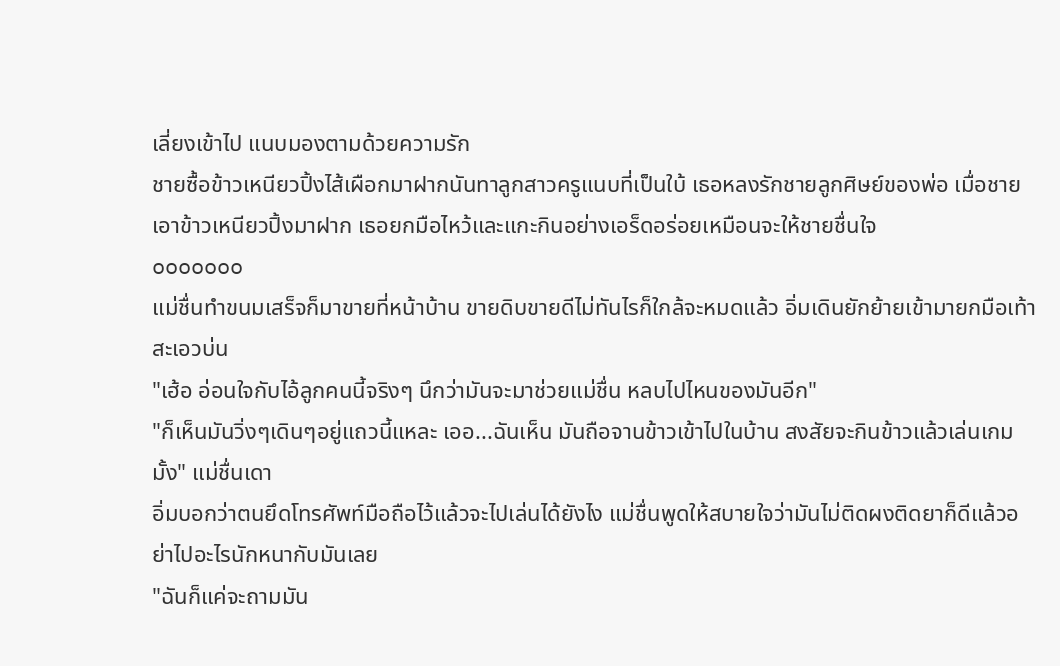เลี่ยงเข้าไป แนบมองตามด้วยความรัก
ชายซื้อข้าวเหนียวปิ้งไส้เผือกมาฝากนันทาลูกสาวครูแนบที่เป็นใบ้ เธอหลงรักชายลูกศิษย์ของพ่อ เมื่อชายเอาข้าวเหนียวปิ้งมาฝาก เธอยกมือไหว้และแกะกินอย่างเอร็ดอร่อยเหมือนจะให้ชายชื่นใจ
ooooooo
แม่ชื่นทำขนมเสร็จก็มาขายที่หน้าบ้าน ขายดิบขายดีไม่ทันไรก็ใกล้จะหมดแล้ว อิ่มเดินยักย้ายเข้ามายกมือเท้าสะเอวบ่น
"เฮ้อ อ่อนใจกับไอ้ลูกคนนี้จริงๆ นึกว่ามันจะมาช่วยแม่ชื่น หลบไปไหนของมันอีก"
"ก็เห็นมันวิ่งๆเดินๆอยู่แถวนี้แหละ เออ...ฉันเห็น มันถือจานข้าวเข้าไปในบ้าน สงสัยจะกินข้าวแล้วเล่นเกมมั้ง" แม่ชื่นเดา
อิ่มบอกว่าตนยึดโทรศัพท์มือถือไว้แล้วจะไปเล่นได้ยังไง แม่ชื่นพูดให้สบายใจว่ามันไม่ติดผงติดยาก็ดีแล้วอย่าไปอะไรนักหนากับมันเลย
"ฉันก็แค่จะถามมัน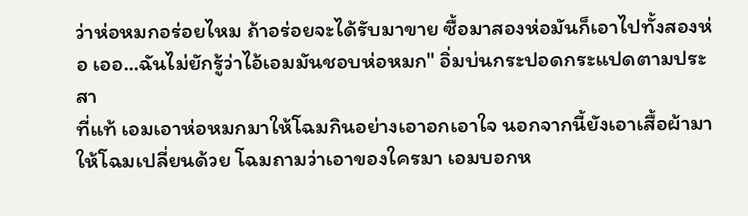ว่าห่อหมกอร่อยไหม ถ้าอร่อยจะได้รับมาขาย ซื้อมาสองห่อมันก็เอาไปทั้งสองห่อ เออ...ฉันไม่ยักรู้ว่าไอ้เอมมันชอบห่อหมก" อิ่มบ่นกระปอดกระแปดตามประสา
ที่แท้ เอมเอาห่อหมกมาให้โฉมกินอย่างเอาอกเอาใจ นอกจากนี้ยังเอาเสื้อผ้ามาให้โฉมเปลี่ยนด้วย โฉมถามว่าเอาของใครมา เอมบอกห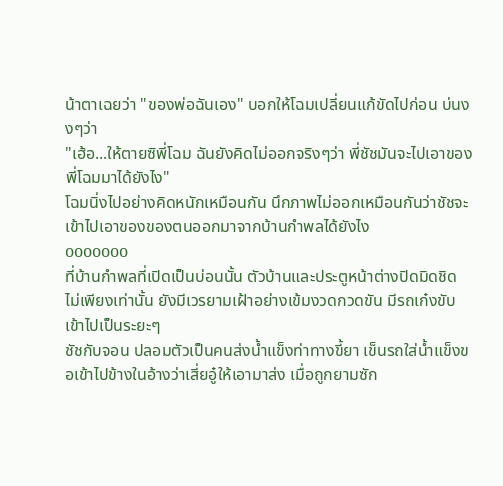น้าตาเฉยว่า "ของพ่อฉันเอง" บอกให้โฉมเปลี่ยนแก้ขัดไปก่อน บ่นงงๆว่า
"เฮ้อ...ให้ตายซิพี่โฉม ฉันยังคิดไม่ออกจริงๆว่า พี่ชัชมันจะไปเอาของพี่โฉมมาได้ยังไง"
โฉมนิ่งไปอย่างคิดหนักเหมือนกัน นึกภาพไม่ออกเหมือนกันว่าชัชจะเข้าไปเอาของของตนออกมาจากบ้านกำพลได้ยังไง
ooooooo
ที่บ้านกำพลที่เปิดเป็นบ่อนนั้น ตัวบ้านและประตูหน้าต่างปิดมิดชิด ไม่เพียงเท่านั้น ยังมีเวรยามเฝ้าอย่างเข้มงวดกวดขัน มีรถเก๋งขับเข้าไปเป็นระยะๆ
ชัชกับจอน ปลอมตัวเป็นคนส่งน้ำแข็งท่าทางขี้ยา เข็นรถใส่น้ำแข็งขอเข้าไปข้างในอ้างว่าเสี่ยอู๋ให้เอามาส่ง เมื่อถูกยามซัก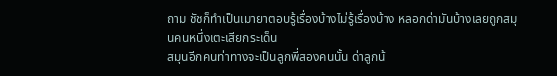ถาม ชัชก็ทำเป็นเมายาตอบรู้เรื่องบ้างไม่รู้เรื่องบ้าง หลอกด่ามันบ้างเลยถูกสมุนคนหนึ่งเตะเสียกระเด็น
สมุนอีกคนท่าทางจะเป็นลูกพี่สองคนนั้น ด่าลูกน้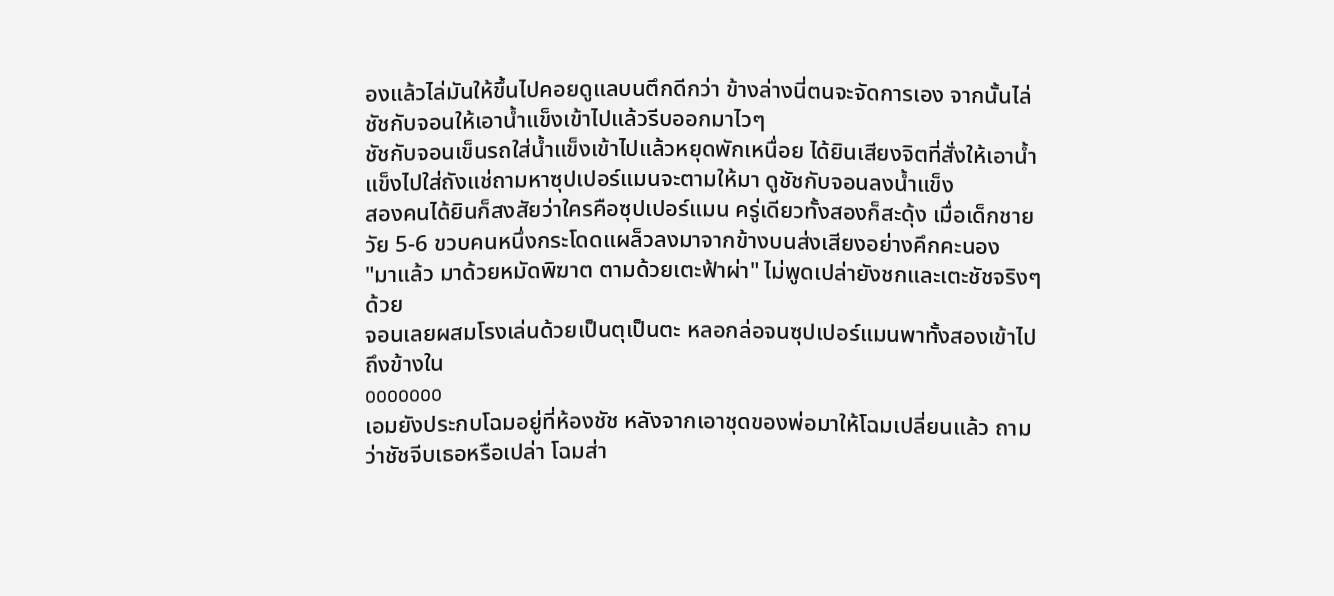องแล้วไล่มันให้ขึ้นไปคอยดูแลบนตึกดีกว่า ข้างล่างนี่ตนจะจัดการเอง จากนั้นไล่ชัชกับจอนให้เอาน้ำแข็งเข้าไปแล้วรีบออกมาไวๆ
ชัชกับจอนเข็นรถใส่น้ำแข็งเข้าไปแล้วหยุดพักเหนื่อย ได้ยินเสียงจิตที่สั่งให้เอาน้ำแข็งไปใส่ถังแช่ถามหาซุปเปอร์แมนจะตามให้มา ดูชัชกับจอนลงน้ำแข็ง
สองคนได้ยินก็สงสัยว่าใครคือซุปเปอร์แมน ครู่เดียวทั้งสองก็สะดุ้ง เมื่อเด็กชายวัย 5-6 ขวบคนหนึ่งกระโดดแผล็วลงมาจากข้างบนส่งเสียงอย่างคึกคะนอง
"มาแล้ว มาด้วยหมัดพิฆาต ตามด้วยเตะฟ้าผ่า" ไม่พูดเปล่ายังชกและเตะชัชจริงๆด้วย
จอนเลยผสมโรงเล่นด้วยเป็นตุเป็นตะ หลอกล่อจนซุปเปอร์แมนพาทั้งสองเข้าไปถึงข้างใน
ooooooo
เอมยังประกบโฉมอยู่ที่ห้องชัช หลังจากเอาชุดของพ่อมาให้โฉมเปลี่ยนแล้ว ถามว่าชัชจีบเธอหรือเปล่า โฉมส่า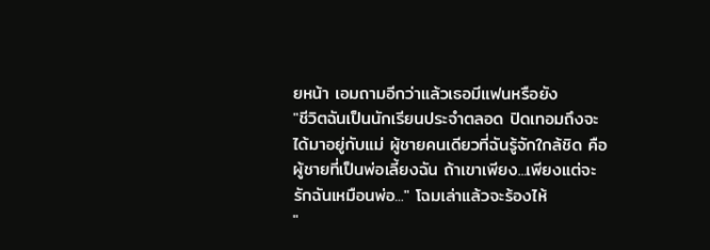ยหน้า เอมถามอีกว่าแล้วเธอมีแฟนหรือยัง
"ชีวิตฉันเป็นนักเรียนประจำตลอด ปิดเทอมถึงจะได้มาอยู่กับแม่ ผู้ชายคนเดียวที่ฉันรู้จักใกล้ชิด คือผู้ชายที่เป็นพ่อเลี้ยงฉัน ถ้าเขาเพียง...เพียงแต่จะรักฉันเหมือนพ่อ..." โฉมเล่าแล้วจะร้องไห้
"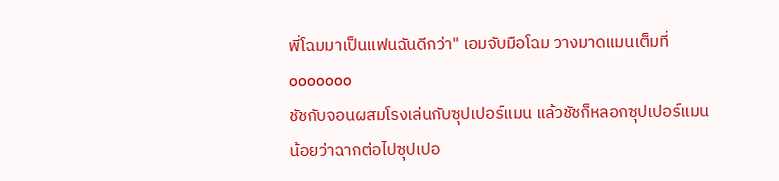พี่โฉมมาเป็นแฟนฉันดีกว่า" เอมจับมือโฉม วางมาดแมนเต็มที่
ooooooo
ชัชกับจอนผสมโรงเล่นกับซุปเปอร์แมน แล้วชัชก็หลอกซุปเปอร์แมนน้อยว่าฉากต่อไปซุปเปอ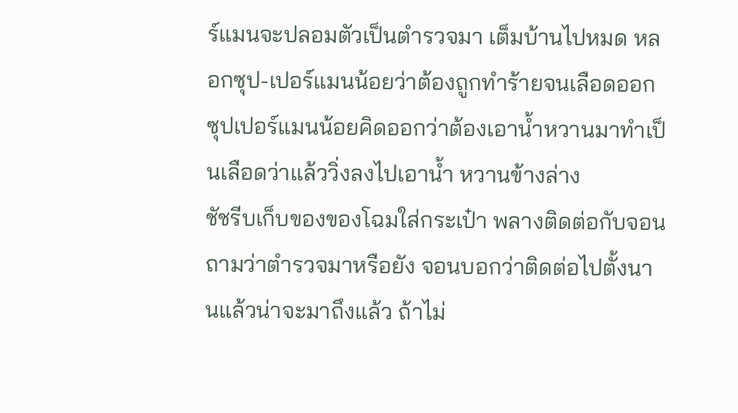ร์แมนจะปลอมตัวเป็นตำรวจมา เต็มบ้านไปหมด หลอกซุป-เปอร์แมนน้อยว่าต้องถูกทำร้ายจนเลือดออก ซุปเปอร์แมนน้อยคิดออกว่าต้องเอาน้ำหวานมาทำเป็นเลือดว่าแล้ววิ่งลงไปเอาน้ำ หวานข้างล่าง
ชัชรีบเก็บของของโฉมใส่กระเป๋า พลางติดต่อกับจอน ถามว่าตำรวจมาหรือยัง จอนบอกว่าติดต่อไปตั้งนานแล้วน่าจะมาถึงแล้ว ถ้าไม่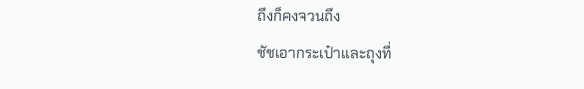ถึงก็คงจวนถึง
ชัชเอากระเป๋าและถุงที่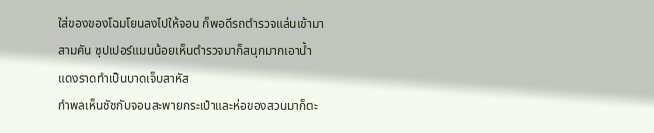ใส่ของของโฉมโยนลงไปให้จอน ก็พอดีรถตำรวจแล่นเข้ามาสามคัน ซุปเปอร์แมนน้อยเห็นตำรวจมาก็สนุกมากเอาน้ำแดงราดทำเป็นบาดเจ็บสาหัส
กำพลเห็นชัชกับจอนสะพายกระเป๋าและห่อของสวนมาก็ตะ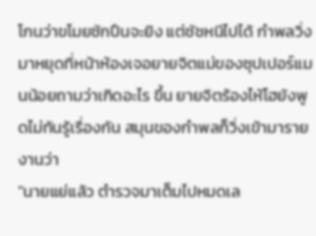โกนว่าขโมยชักปืนจะยิง แต่ชัชหนีไปได้ กำพลวิ่งมาหยุดที่หน้าห้องเจอยายจิตแม่ของซุปเปอร์แมนน้อยถามว่าเกิดอะไร ขึ้น ยายจิตร้องไห้โฮยังพูดไม่ทันรู้เรื่องกัน สมุนของกำพลก็วิ่งเข้ามารายงานว่า
"นายแย่แล้ว ตำรวจมาเต็มไปหมดเล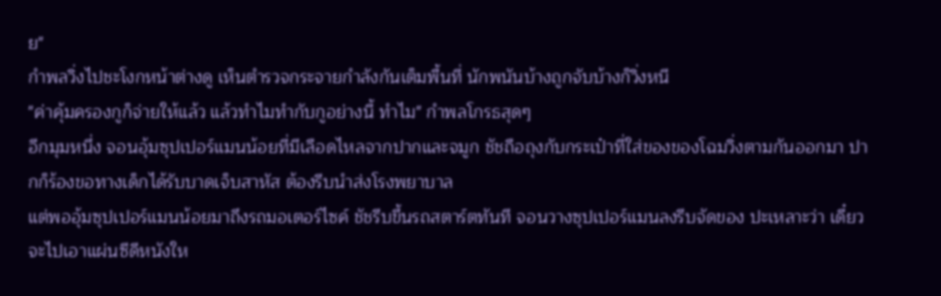ย"
กำพลวิ่งไปชะโงกหน้าต่างดู เห็นตำรวจกระจายกำลังกันเต็มพื้นที่ นักพนันบ้างถูกจับบ้างก็วิ่งหนี
"ค่าคุ้มครองกูก็จ่ายให้แล้ว แล้วทำไมทำกับกูอย่างนี้ ทำไม" กำพลโกรธสุดๆ
อีกมุมหนึ่ง จอนอุ้มซุปเปอร์แมนน้อยที่มีเลือดไหลจากปากและจมูก ชัชถือถุงกับกระเป๋าที่ใส่ของของโฉมวิ่งตามกันออกมา ปากก็ร้องขอทางเด็กได้รับบาดเจ็บสาหัส ต้องรีบนำส่งโรงพยาบาล
แต่พออุ้มซุปเปอร์แมนน้อยมาถึงรถมอเตอร์ไซค์ ชัชรีบขึ้นรถสตาร์ตทันที จอนวางซุปเปอร์แมนลงรีบจัดของ ปะเหลาะว่า เดี๋ยวจะไปเอาแผ่นซีดีหนังให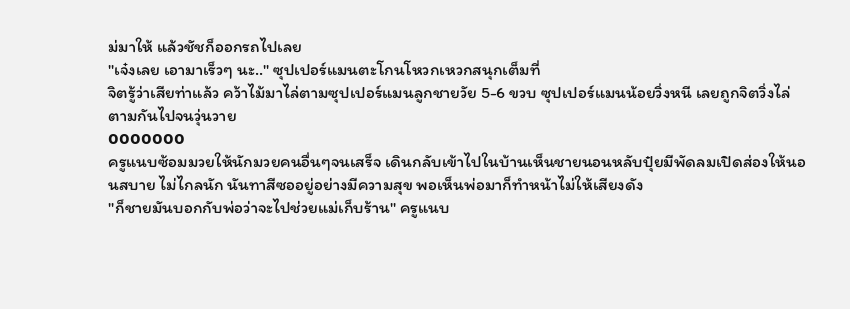ม่มาให้ แล้วชัชก็ออกรถไปเลย
"เจ๋งเลย เอามาเร็วๆ นะ.." ซุปเปอร์แมนตะโกนโหวกเหวกสนุกเต็มที่
จิตรู้ว่าเสียท่าแล้ว คว้าไม้มาไล่ตามซุปเปอร์แมนลูกชายวัย 5-6 ขวบ ซุปเปอร์แมนน้อยวิ่งหนี เลยถูกจิตวิ่งไล่ตามกันไปจนวุ่นวาย
ooooooo
ครูแนบซ้อมมวยให้นักมวยคนอื่นๆจนเสร็จ เดินกลับเข้าไปในบ้านเห็นชายนอนหลับปุ๋ยมีพัดลมเปิดส่องให้นอนสบาย ไม่ไกลนัก นันทาสีซออยู่อย่างมีความสุข พอเห็นพ่อมาก็ทำหน้าไม่ให้เสียงดัง
"ก็ชายมันบอกกับพ่อว่าจะไปช่วยแม่เก็บร้าน" ครูแนบ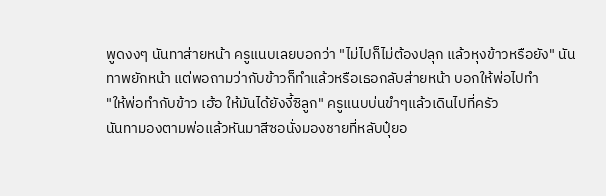พูดงงๆ นันทาส่ายหน้า ครูแนบเลยบอกว่า "ไม่ไปก็ไม่ต้องปลุก แล้วหุงข้าวหรือยัง" นันทาพยักหน้า แต่พอถามว่ากับข้าวก็ทำแล้วหรือเธอกลับส่ายหน้า บอกให้พ่อไปทำ
"ให้พ่อทำกับข้าว เฮ้อ ให้มันได้ยังงี้ซิลูก" ครูแนบบ่นขำๆแล้วเดินไปที่ครัว
นันทามองตามพ่อแล้วหันมาสีซอนั่งมองชายที่หลับปุ๋ยอ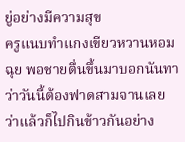ยู่อย่างมีความสุข
ครูแนบทำแกงเขียวหวานหอมฉุย พอชายตื่นขึ้นมาบอกนันทาว่าวันนี้ต้องฟาดสามจานเลย ว่าแล้วก็ไปกินข้าวกันอย่าง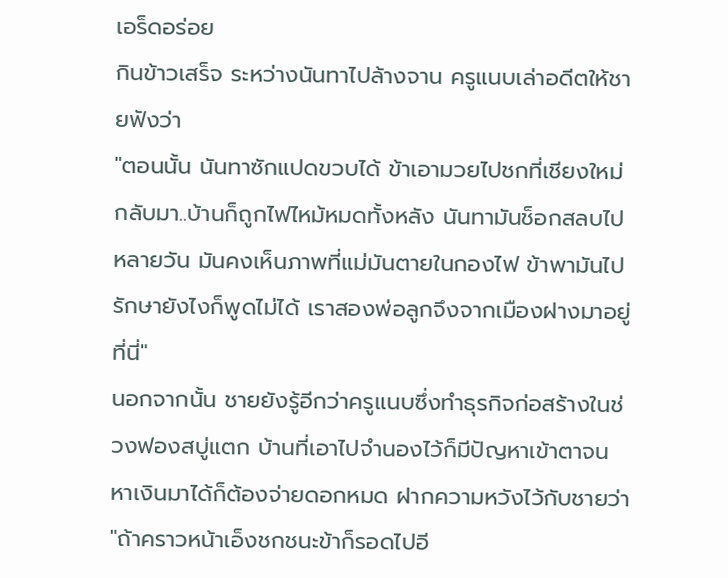เอร็ดอร่อย
กินข้าวเสร็จ ระหว่างนันทาไปล้างจาน ครูแนบเล่าอดีตให้ชายฟังว่า
"ตอนนั้น นันทาซักแปดขวบได้ ข้าเอามวยไปชกที่เชียงใหม่ กลับมา..บ้านก็ถูกไฟไหม้หมดทั้งหลัง นันทามันช็อกสลบไปหลายวัน มันคงเห็นภาพที่แม่มันตายในกองไฟ ข้าพามันไปรักษายังไงก็พูดไม่ได้ เราสองพ่อลูกจึงจากเมืองฝางมาอยู่ที่นี่"
นอกจากนั้น ชายยังรู้อีกว่าครูแนบซึ่งทำธุรกิจก่อสร้างในช่วงฟองสบู่แตก บ้านที่เอาไปจำนองไว้ก็มีปัญหาเข้าตาจน หาเงินมาได้ก็ต้องจ่ายดอกหมด ฝากความหวังไว้กับชายว่า
"ถ้าคราวหน้าเอ็งชกชนะข้าก็รอดไปอี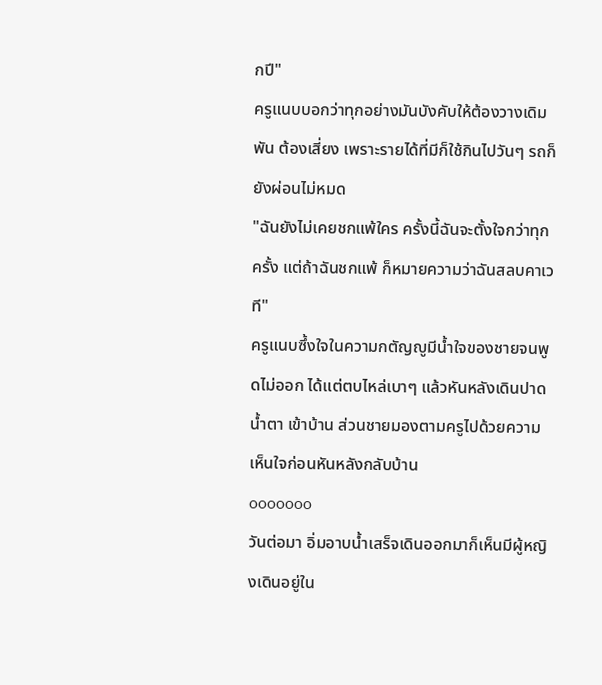กปี"
ครูแนบบอกว่าทุกอย่างมันบังคับให้ต้องวางเดิมพัน ต้องเสี่ยง เพราะรายได้ที่มีก็ใช้กินไปวันๆ รถก็ยังผ่อนไม่หมด
"ฉันยังไม่เคยชกแพ้ใคร ครั้งนี้ฉันจะตั้งใจกว่าทุกครั้ง แต่ถ้าฉันชกแพ้ ก็หมายความว่าฉันสลบคาเวที"
ครูแนบซึ้งใจในความกตัญญูมีน้ำใจของชายจนพูดไม่ออก ได้แต่ตบไหล่เบาๆ แล้วหันหลังเดินปาดน้ำตา เข้าบ้าน ส่วนชายมองตามครูไปด้วยความเห็นใจก่อนหันหลังกลับบ้าน
ooooooo
วันต่อมา อิ่มอาบน้ำเสร็จเดินออกมาก็เห็นมีผู้หญิงเดินอยู่ใน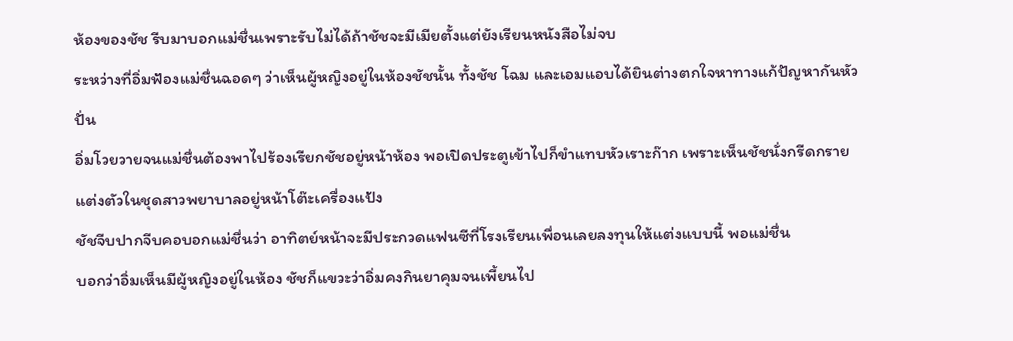ห้องของชัช รีบมาบอกแม่ชื่นเพราะรับไม่ได้ถ้าชัชจะมีเมียตั้งแต่ยังเรียนหนังสือไม่จบ
ระหว่างที่อิ่มฟ้องแม่ชื่นฉอดๆ ว่าเห็นผู้หญิงอยู่ในห้องชัชนั้น ทั้งชัช โฉม และเอมแอบได้ยินต่างตกใจหาทางแก้ปัญหากันหัวปั่น
อิ่มโวยวายจนแม่ชื่นต้องพาไปร้องเรียกชัชอยู่หน้าห้อง พอเปิดประตูเข้าไปก็ขำแทบหัวเราะก๊าก เพราะเห็นชัชนั่งกรีดกรายแต่งตัวในชุดสาวพยาบาลอยู่หน้าโต๊ะเครื่องแป้ง
ชัชจีบปากจีบคอบอกแม่ชื่นว่า อาทิตย์หน้าจะมีประกวดแฟนซีที่โรงเรียนเพื่อนเลยลงทุนให้แต่งแบบนี้ พอแม่ชื่น
บอกว่าอิ่มเห็นมีผู้หญิงอยู่ในห้อง ชัชก็แขวะว่าอิ่มคงกินยาคุมจนเพี้ยนไป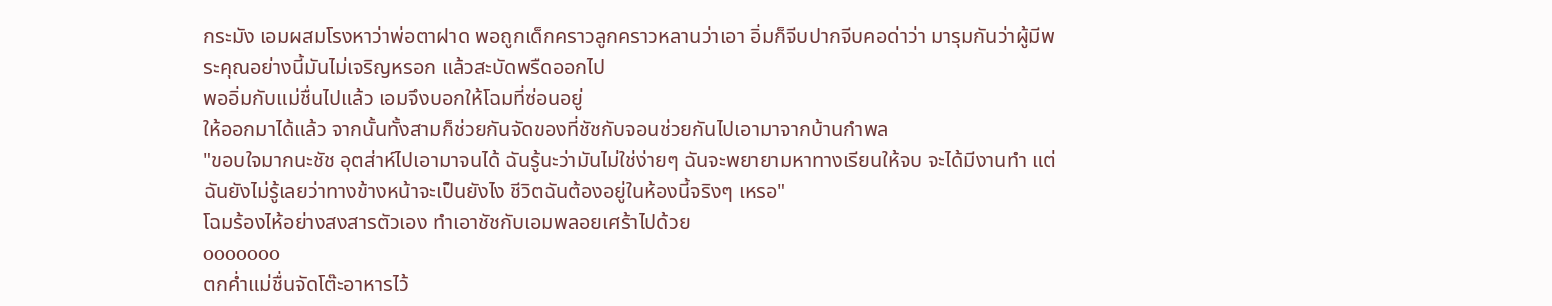กระมัง เอมผสมโรงหาว่าพ่อตาฝาด พอถูกเด็กคราวลูกคราวหลานว่าเอา อิ่มก็จีบปากจีบคอด่าว่า มารุมกันว่าผู้มีพระคุณอย่างนี้มันไม่เจริญหรอก แล้วสะบัดพรืดออกไป
พออิ่มกับแม่ชื่นไปแล้ว เอมจึงบอกให้โฉมที่ซ่อนอยู่
ให้ออกมาได้แล้ว จากนั้นทั้งสามก็ช่วยกันจัดของที่ชัชกับจอนช่วยกันไปเอามาจากบ้านกำพล
"ขอบใจมากนะชัช อุตส่าห์ไปเอามาจนได้ ฉันรู้นะว่ามันไม่ใช่ง่ายๆ ฉันจะพยายามหาทางเรียนให้จบ จะได้มีงานทำ แต่ฉันยังไม่รู้เลยว่าทางข้างหน้าจะเป็นยังไง ชีวิตฉันต้องอยู่ในห้องนี้จริงๆ เหรอ"
โฉมร้องไห้อย่างสงสารตัวเอง ทำเอาชัชกับเอมพลอยเศร้าไปด้วย
ooooooo
ตกค่ำแม่ชื่นจัดโต๊ะอาหารไว้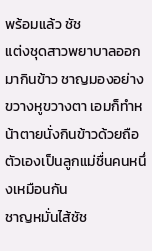พร้อมแล้ว ชัช
แต่งชุดสาวพยาบาลออกมากินข้าว ชาญมองอย่างขวางหูขวางตา เอมก็ทำหน้าตายนั่งกินข้าวด้วยถือตัวเองเป็นลูกแม่ชื่นคนหนึ่งเหมือนกัน
ชาญหมั่นไส้ชัช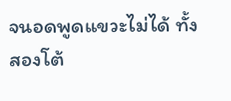จนอดพูดแขวะไม่ได้ ทั้งสองโต้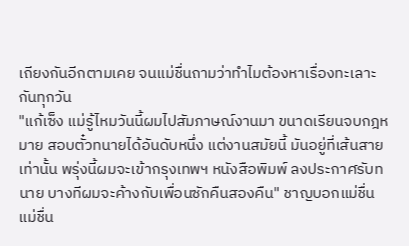เถียงกันอีกตามเคย จนแม่ชื่นถามว่าทำไมต้องหาเรื่องทะเลาะกันทุกวัน
"แก้เซ็ง แม่รู้ไหมวันนี้ผมไปสัมภาษณ์งานมา ขนาดเรียนจบกฎหมาย สอบตั๋วทนายได้อันดับหนึ่ง แต่งานสมัยนี้ มันอยู่ที่เส้นสายเท่านั้น พรุ่งนี้ผมจะเข้ากรุงเทพฯ หนังสือพิมพ์ ลงประกาศรับทนาย บางทีผมจะค้างกับเพื่อนซักคืนสองคืน" ชาญบอกแม่ชื่น
แม่ชื่น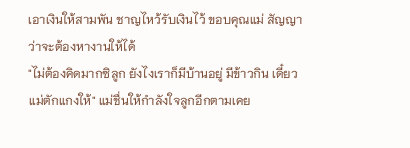เอาเงินให้สามพัน ชาญไหว้รับเงินไว้ ขอบคุณแม่ สัญญาว่าจะต้องหางานให้ได้
"ไม่ต้องคิดมากซิลูก ยังไงเราก็มีบ้านอยู่ มีข้าวกิน เดี๋ยวแม่ตักแกงให้" แม่ชื่นให้กำลังใจลูกอีกตามเคย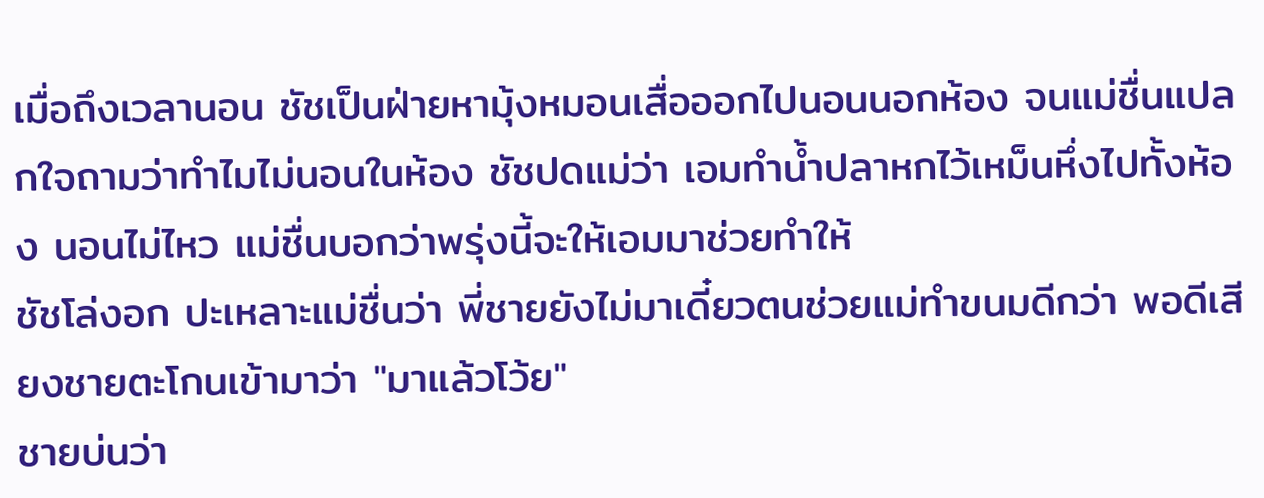เมื่อถึงเวลานอน ชัชเป็นฝ่ายหามุ้งหมอนเสื่อออกไปนอนนอกห้อง จนแม่ชื่นแปลกใจถามว่าทำไมไม่นอนในห้อง ชัชปดแม่ว่า เอมทำน้ำปลาหกไว้เหม็นหึ่งไปทั้งห้อง นอนไม่ไหว แม่ชื่นบอกว่าพรุ่งนี้จะให้เอมมาช่วยทำให้
ชัชโล่งอก ปะเหลาะแม่ชื่นว่า พี่ชายยังไม่มาเดี๋ยวตนช่วยแม่ทำขนมดีกว่า พอดีเสียงชายตะโกนเข้ามาว่า "มาแล้วโว้ย"
ชายบ่นว่า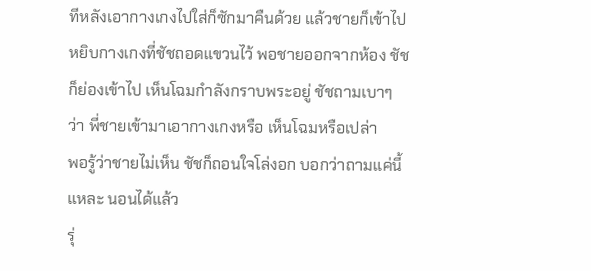ทีหลังเอากางเกงไปใส่ก็ซักมาคืนด้วย แล้วชายก็เข้าไปหยิบกางเกงที่ชัชถอดแขวนไว้ พอชายออกจากห้อง ชัชก็ย่องเข้าไป เห็นโฉมกำลังกราบพระอยู่ ชัชถามเบาๆ ว่า พี่ชายเข้ามาเอากางเกงหรือ เห็นโฉมหรือเปล่า
พอรู้ว่าชายไม่เห็น ชัชก็ถอนใจโล่งอก บอกว่าถามแค่นี้แหละ นอนได้แล้ว
รุ่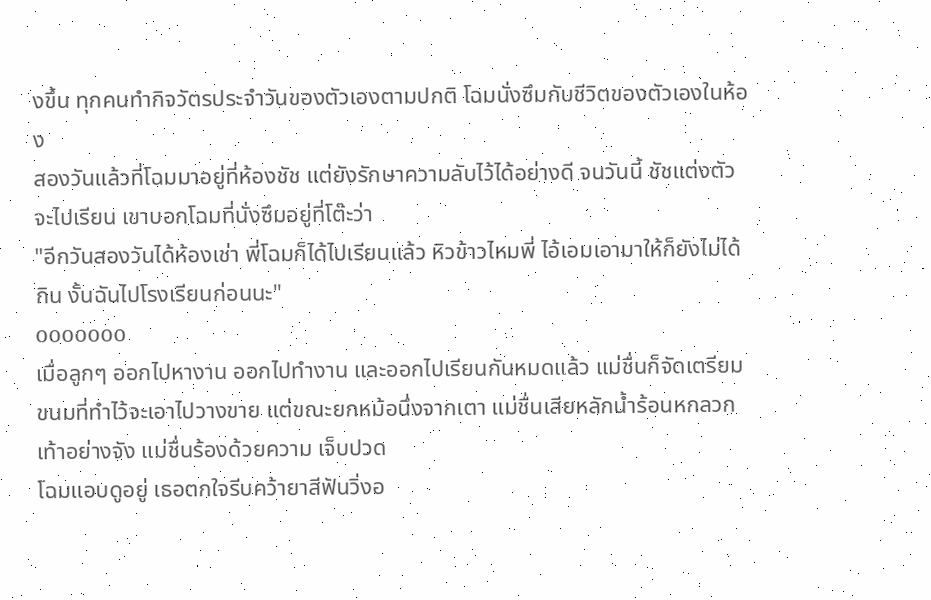งขึ้น ทุกคนทำกิจวัตรประจำวันของตัวเองตามปกติ โฉมนั่งซึมกับชีวิตของตัวเองในห้อง
สองวันแล้วที่โฉมมาอยู่ที่ห้องชัช แต่ยังรักษาความลับไว้ได้อย่างดี จนวันนี้ ชัชแต่งตัวจะไปเรียน เขาบอกโฉมที่นั่งซึมอยู่ที่โต๊ะว่า
"อีกวันสองวันได้ห้องเช่า พี่โฉมก็ได้ไปเรียนแล้ว หิวข้าวไหมพี่ ไอ้เอมเอามาให้ก็ยังไม่ได้กิน งั้นฉันไปโรงเรียนก่อนนะ"
ooooooo
เมื่อลูกๆ ออกไปหางาน ออกไปทำงาน และออกไปเรียนกันหมดแล้ว แม่ชื่นก็จัดเตรียมขนมที่ทำไว้จะเอาไปวางขาย แต่ขณะยกหม้อนึ่งจากเตา แม่ชื่นเสียหลักน้ำร้อนหกลวกเท้าอย่างจัง แม่ชื่นร้องด้วยความ เจ็บปวด
โฉมแอบดูอยู่ เธอตกใจรีบคว้ายาสีฟันวิ่งอ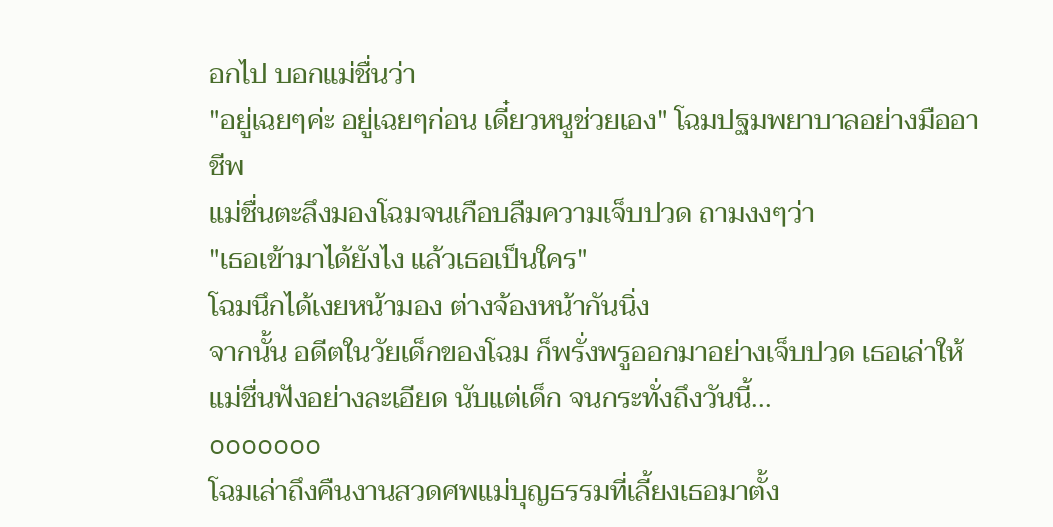อกไป บอกแม่ชื่นว่า
"อยู่เฉยๆค่ะ อยู่เฉยๆก่อน เดี๋ยวหนูช่วยเอง" โฉมปฐมพยาบาลอย่างมืออาชีพ
แม่ชื่นตะลึงมองโฉมจนเกือบลืมความเจ็บปวด ถามงงๆว่า
"เธอเข้ามาได้ยังไง แล้วเธอเป็นใคร"
โฉมนึกได้เงยหน้ามอง ต่างจ้องหน้ากันนิ่ง
จากนั้น อดีตในวัยเด็กของโฉม ก็พรั่งพรูออกมาอย่างเจ็บปวด เธอเล่าให้แม่ชื่นฟังอย่างละเอียด นับแต่เด็ก จนกระทั่งถึงวันนี้...
ooooooo
โฉมเล่าถึงคืนงานสวดศพแม่บุญธรรมที่เลี้ยงเธอมาตั้ง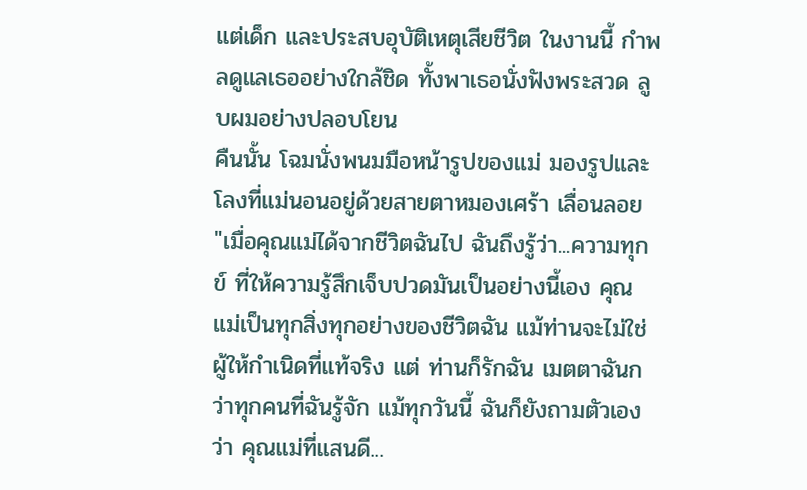แต่เด็ก และประสบอุบัติเหตุเสียชีวิต ในงานนี้ กำพลดูแลเธออย่างใกล้ชิด ทั้งพาเธอนั่งฟังพระสวด ลูบผมอย่างปลอบโยน
คืนนั้น โฉมนั่งพนมมือหน้ารูปของแม่ มองรูปและโลงที่แม่นอนอยู่ด้วยสายตาหมองเศร้า เลื่อนลอย
"เมื่อคุณแม่ได้จากชีวิตฉันไป ฉันถึงรู้ว่า...ความทุกข์ ที่ให้ความรู้สึกเจ็บปวดมันเป็นอย่างนี้เอง คุณแม่เป็นทุกสิ่งทุกอย่างของชีวิตฉัน แม้ท่านจะไม่ใช่ผู้ให้กำเนิดที่แท้จริง แต่ ท่านก็รักฉัน เมตตาฉันกว่าทุกคนที่ฉันรู้จัก แม้ทุกวันนี้ ฉันก็ยังถามตัวเองว่า คุณแม่ที่แสนดี...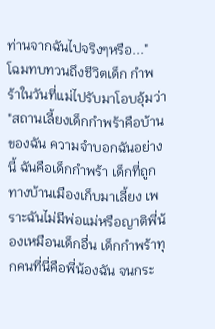ท่านจากฉันไปจริงๆหรือ..."
โฉมทบทวนถึงชีวิตเด็ก กำพร้าในวันที่แม่ไปรับมาโอบอุ้มว่า
"สถานเลี้ยงเด็กกำพร้าคือบ้าน ของฉัน ความจำบอกฉันอย่างนี้ ฉันคือเด็กกำพร้า เด็กที่ถูกทางบ้านเมืองเก็บมาเลี้ยง เพราะฉันไม่มีพ่อแม่หรือญาติพี่น้องเหมือนเด็กอื่น เด็กกำพร้าทุกคนที่นี่คือพี่น้องฉัน จนกระ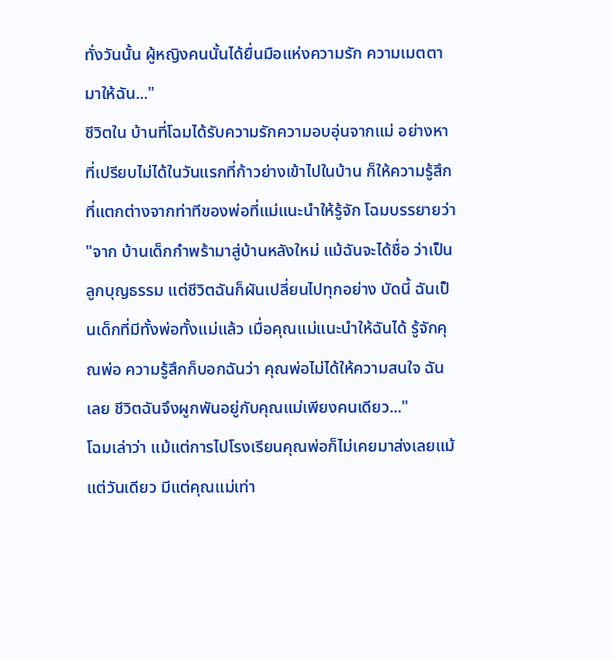ทั่งวันนั้น ผู้หญิงคนนั้นได้ยื่นมือแห่งความรัก ความเมตตามาให้ฉัน..."
ชีวิตใน บ้านที่โฉมได้รับความรักความอบอุ่นจากแม่ อย่างหาที่เปรียบไม่ได้ในวันแรกที่ก้าวย่างเข้าไปในบ้าน ก็ให้ความรู้สึกที่แตกต่างจากท่าทีของพ่อที่แม่แนะนำให้รู้จัก โฉมบรรยายว่า
"จาก บ้านเด็กกำพร้ามาสู่บ้านหลังใหม่ แม้ฉันจะได้ชื่อ ว่าเป็นลูกบุญธรรม แต่ชีวิตฉันก็ผันเปลี่ยนไปทุกอย่าง บัดนี้ ฉันเป็นเด็กที่มีทั้งพ่อทั้งแม่แล้ว เมื่อคุณแม่แนะนำให้ฉันได้ รู้จักคุณพ่อ ความรู้สึกก็บอกฉันว่า คุณพ่อไม่ได้ให้ความสนใจ ฉันเลย ชีวิตฉันจึงผูกพันอยู่กับคุณแม่เพียงคนเดียว..."
โฉมเล่าว่า แม้แต่การไปโรงเรียนคุณพ่อก็ไม่เคยมาส่งเลยแม้แต่วันเดียว มีแต่คุณแม่เท่า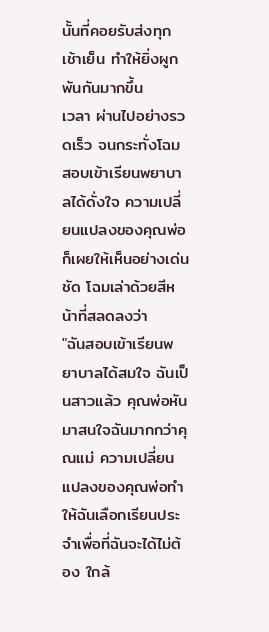นั้นที่คอยรับส่งทุกเช้าเย็น ทำให้ยิ่งผูกพันกันมากขึ้น
เวลา ผ่านไปอย่างรวดเร็ว จนกระทั่งโฉมสอบเข้าเรียนพยาบาลได้ดั่งใจ ความเปลี่ยนแปลงของคุณพ่อก็เผยให้เห็นอย่างเด่นชัด โฉมเล่าด้วยสีหน้าที่สลดลงว่า
"ฉันสอบเข้าเรียนพยาบาลได้สมใจ ฉันเป็นสาวแล้ว คุณพ่อหันมาสนใจฉันมากกว่าคุณแม่ ความเปลี่ยนแปลงของคุณพ่อทำให้ฉันเลือกเรียนประจำเพื่อที่ฉันจะได้ไม่ต้อง ใกล้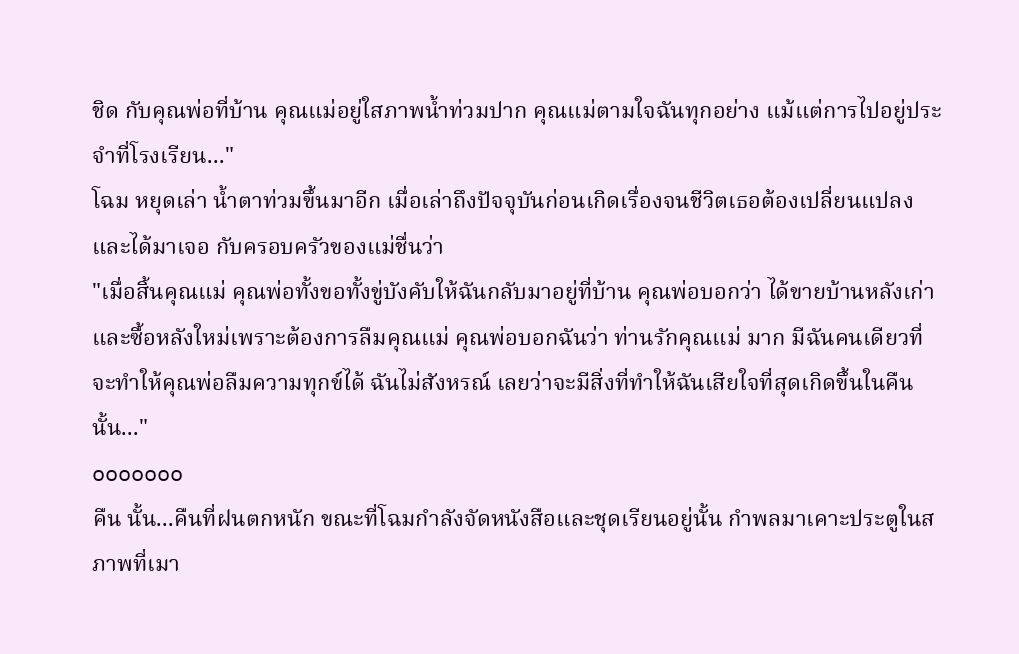ชิด กับคุณพ่อที่บ้าน คุณแม่อยู่ใสภาพน้ำท่วมปาก คุณแม่ตามใจฉันทุกอย่าง แม้แต่การไปอยู่ประจำที่โรงเรียน..."
โฉม หยุดเล่า น้ำตาท่วมขึ้นมาอีก เมื่อเล่าถึงปัจจุบันก่อนเกิดเรื่องจนชีวิตเธอต้องเปลี่ยนแปลงและได้มาเจอ กับครอบครัวของแม่ชื่นว่า
"เมื่อสิ้นคุณแม่ คุณพ่อทั้งขอทั้งขู่บังคับให้ฉันกลับมาอยู่ที่บ้าน คุณพ่อบอกว่า ได้ขายบ้านหลังเก่าและซื้อหลังใหม่เพราะต้องการลืมคุณแม่ คุณพ่อบอกฉันว่า ท่านรักคุณแม่ มาก มีฉันคนเดียวที่จะทำให้คุณพ่อลืมความทุกข์ได้ ฉันไม่สังหรณ์ เลยว่าจะมีสิ่งที่ทำให้ฉันเสียใจที่สุดเกิดขึ้นในคืนนั้น..."
ooooooo
คืน นั้น...คืนที่ฝนตกหนัก ขณะที่โฉมกำลังจัดหนังสือและชุดเรียนอยู่นั้น กำพลมาเคาะประตูในสภาพที่เมา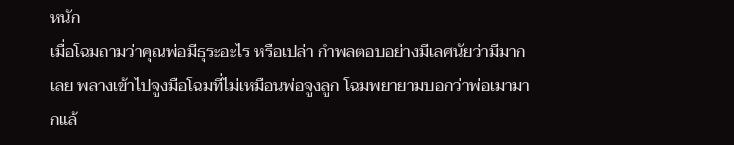หนัก
เมื่อโฉมถามว่าคุณพ่อมีธุระอะไร หรือเปล่า กำพลตอบอย่างมีเลศนัยว่ามีมากเลย พลางเข้าไปจูงมือโฉมที่ไม่เหมือนพ่อจูงลูก โฉมพยายามบอกว่าพ่อเมามากแล้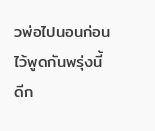วพ่อไปนอนก่อน ไว้พูดกันพรุ่งนี้ดีก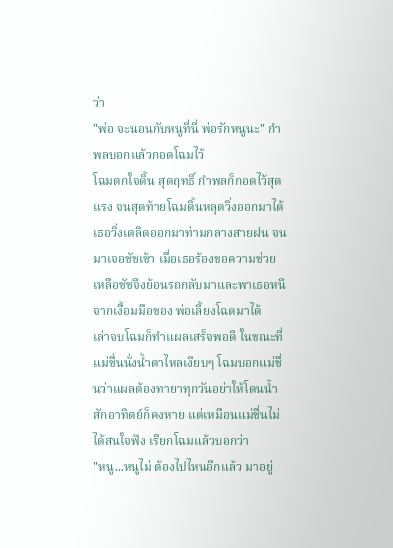ว่า
"พ่อ จะนอนกับหนูที่นี่ พ่อรักหนูนะ" กำพลบอกแล้วกอดโฉมไว้
โฉมตกใจดิ้น สุดฤทธิ์ กำพลก็กอดไว้สุดแรง จนสุดท้ายโฉมดิ้นหลุดวิ่งออกมาได้ เธอวิ่งเตลิดออกมาท่ามกลางสายฝน จนมาเจอชัชเข้า เมื่อเธอร้องขอความช่วยเหลือชัชจึงย้อนรถกลับมาและพาเธอหนีจากเงื้อมมือของ พ่อเลี้ยงโฉดมาได้
เล่าจบโฉมก็ทำแผลเสร็จพอดี ในขณะที่แม่ชื่นนั่งน้ำตาไหลเงียบๆ โฉมบอกแม่ชื่นว่าแผลต้องทายาทุกวันอย่าให้โดนน้ำ สักอาทิตย์ก็คงหาย แต่เหมือนแม่ชื่นไม่ได้สนใจฟัง เรียกโฉมแล้วบอกว่า
"หนู...หนูไม่ ต้องไปไหนอีกแล้ว มาอยู่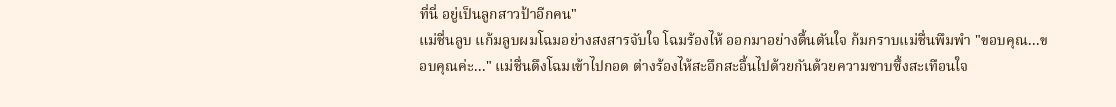ที่นี่ อยู่เป็นลูกสาวป้าอีกคน"
แม่ชื่นลูบ แก้มลูบผมโฉมอย่างสงสารจับใจ โฉมร้องไห้ ออกมาอย่างตื้นตันใจ ก้มกราบแม่ชื่นพึมพำ "ขอบคุณ...ขอบคุณค่ะ..." แม่ชื่นดึงโฉมเข้าไปกอด ต่างร้องไห้สะอึกสะอื้นไปด้วยกันด้วยความซาบซึ้งสะเทือนใจ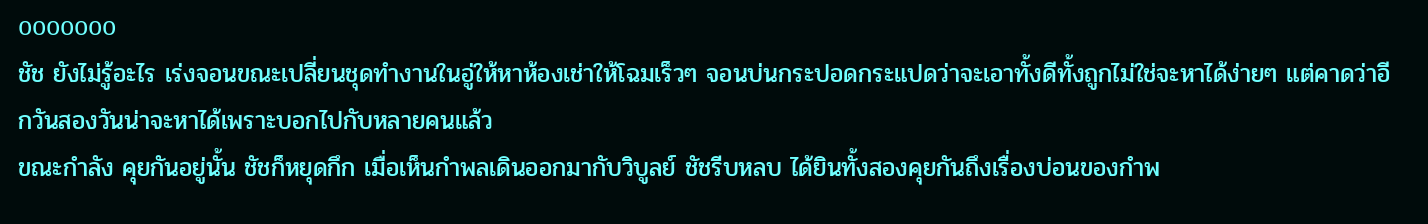ooooooo
ชัช ยังไม่รู้อะไร เร่งจอนขณะเปลี่ยนชุดทำงานในอู่ให้หาห้องเช่าให้โฉมเร็วๆ จอนบ่นกระปอดกระแปดว่าจะเอาทั้งดีทั้งถูกไม่ใช่จะหาได้ง่ายๆ แต่คาดว่าอีกวันสองวันน่าจะหาได้เพราะบอกไปกับหลายคนแล้ว
ขณะกำลัง คุยกันอยู่นั้น ชัชก็หยุดกึก เมื่อเห็นกำพลเดินออกมากับวิบูลย์ ชัชรีบหลบ ได้ยินทั้งสองคุยกันถึงเรื่องบ่อนของกำพ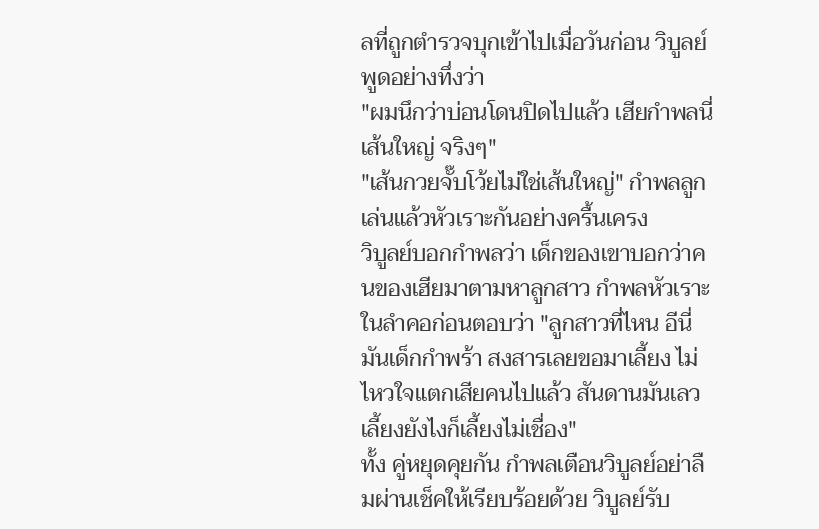ลที่ถูกตำรวจบุกเข้าไปเมื่อวันก่อน วิบูลย์พูดอย่างทึ่งว่า
"ผมนึกว่าบ่อนโดนปิดไปแล้ว เฮียกำพลนี่เส้นใหญ่ จริงๆ"
"เส้นกวยจั๊บโว้ยไม่ใช่เส้นใหญ่" กำพลลูกเล่นแล้วหัวเราะกันอย่างครื้นเครง
วิบูลย์บอกกำพลว่า เด็กของเขาบอกว่าคนของเฮียมาตามหาลูกสาว กำพลหัวเราะในลำคอก่อนตอบว่า "ลูกสาวที่ไหน อีนี่มันเด็กกำพร้า สงสารเลยขอมาเลี้ยง ไม่ไหวใจแตกเสียคนไปแล้ว สันดานมันเลว เลี้ยงยังไงก็เลี้ยงไม่เชื่อง"
ทั้ง คู่หยุดคุยกัน กำพลเตือนวิบูลย์อย่าลืมผ่านเช็คให้เรียบร้อยด้วย วิบูลย์รับ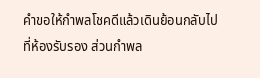คำขอให้กำพลโชคดีแล้วเดินย้อนกลับไปที่ห้องรับรอง ส่วนกำพล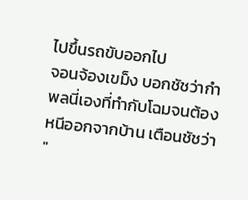ไปขึ้นรถขับออกไป
จอนจ้องเขม็ง บอกชัชว่ากำพลนี่เองที่ทำกับโฉมจนต้องหนีออกจากบ้าน เตือนชัชว่า
"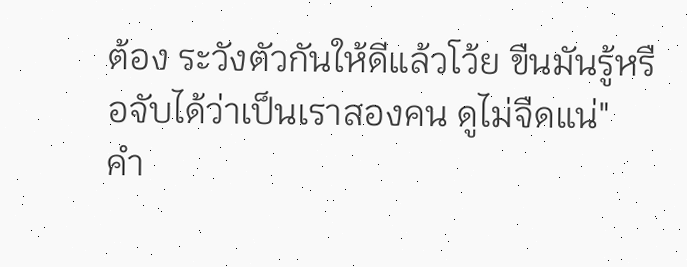ต้อง ระวังตัวกันให้ดีแล้วโว้ย ขืนมันรู้หรือจับได้ว่าเป็นเราสองคน ดูไม่จืดแน่"
คำ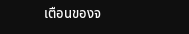เตือนของจ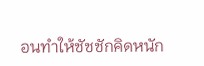อนทำให้ชัชชักคิดหนัก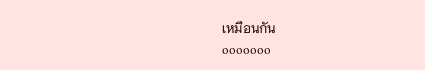เหมือนกัน
ooooooo